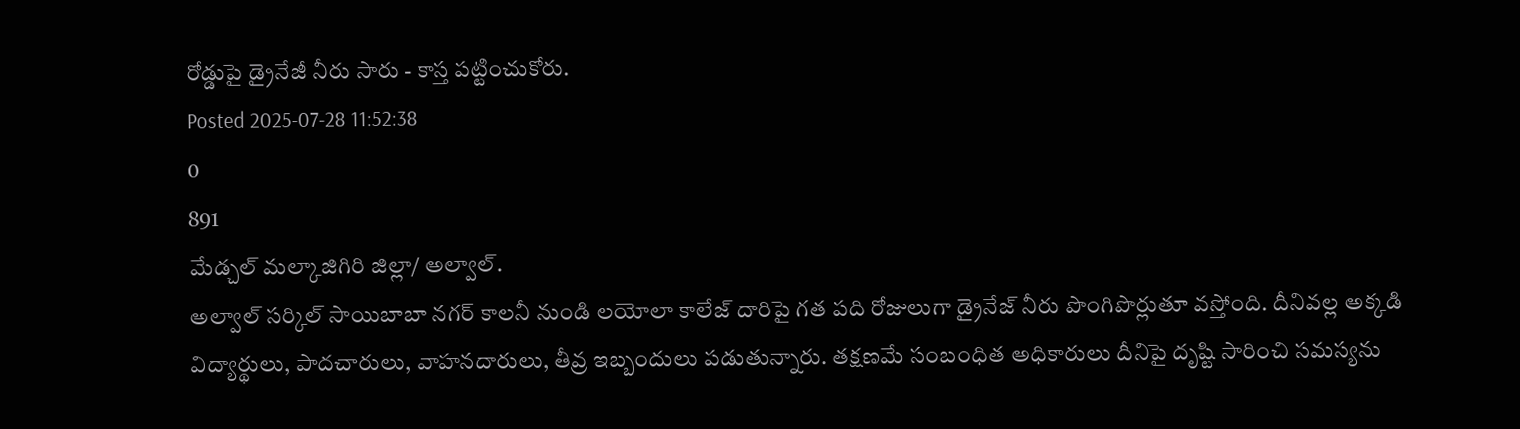రోడ్డుపై డ్రైనేజీ నీరు సారు - కాస్త పట్టించుకోరు.
Posted 2025-07-28 11:52:38
0
891
మేడ్చల్ మల్కాజిగిరి జిల్లా/ అల్వాల్.
అల్వాల్ సర్కిల్ సాయిబాబా నగర్ కాలనీ నుండి లయోలా కాలేజ్ దారిపై గత పది రోజులుగా డ్రైనేజ్ నీరు పొంగిపొర్లుతూ వస్తోంది. దీనివల్ల అక్కడి విద్యార్థులు, పాదచారులు, వాహనదారులు, తీవ్ర ఇబ్బందులు పడుతున్నారు. తక్షణమే సంబంధిత అధికారులు దీనిపై దృష్టి సారించి సమస్యను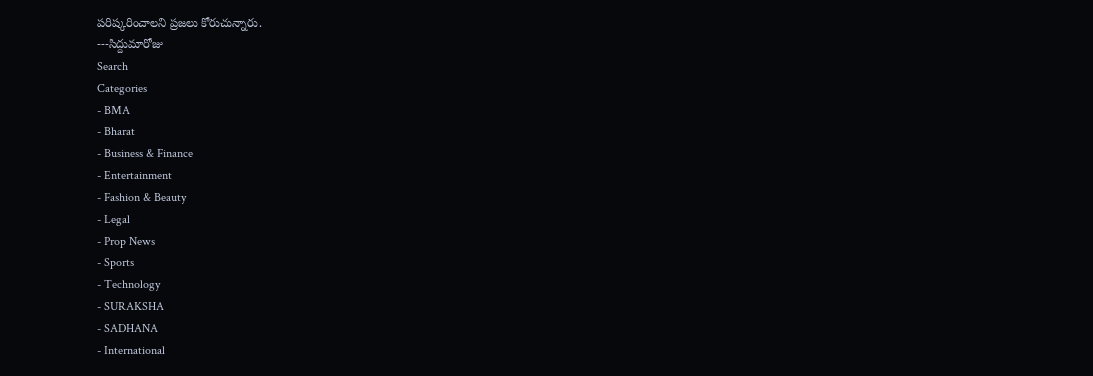పరిష్కరించాలని ప్రజలు కోరుచున్నారు.
---సిద్దుమారోజు
Search
Categories
- BMA
- Bharat
- Business & Finance
- Entertainment
- Fashion & Beauty
- Legal
- Prop News
- Sports
- Technology
- SURAKSHA
- SADHANA
- International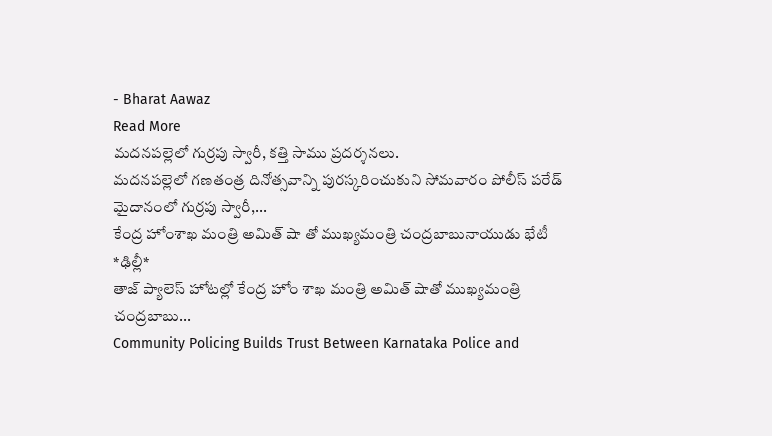- Bharat Aawaz
Read More
మదనపల్లెలో గుర్రపు స్వారీ, కత్తి సాము ప్రదర్శనలు.
మదనపల్లెలో గణతంత్ర దినోత్సవాన్ని పురస్కరించుకుని సోమవారం పోలీస్ పరేడ్ మైదానంలో గుర్రపు స్వారీ,...
కేంద్ర హోంశాఖ మంత్రి అమిత్ షా తో ముఖ్యమంత్రి చంద్రబాబునాయుడు భేటీ
*ఢిల్లీ*
తాజ్ ప్యాలెస్ హోటల్లో కేంద్ర హోం శాఖ మంత్రి అమిత్ షాతో ముఖ్యమంత్రి చంద్రబాబు...
Community Policing Builds Trust Between Karnataka Police and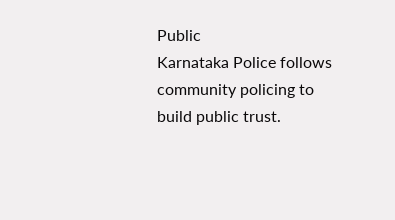Public
Karnataka Police follows community policing to build public trust.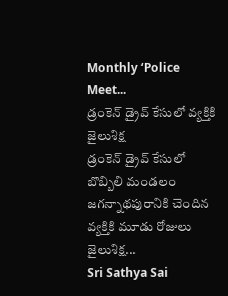Monthly ‘Police Meet...
డ్రంకెన్ డ్రైవ్ కేసులో వ్యక్తికి జైలుశిక్ష
డ్రంకెన్ డ్రైవ్ కేసులో బొబ్బిలి మండలం జగన్నాథపురానికి చెందిన వ్యక్తికి మూడు రోజులు జైలుశిక్ష...
Sri Sathya Sai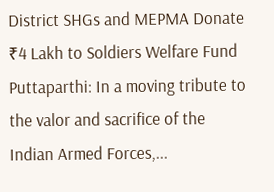District SHGs and MEPMA Donate ₹4 Lakh to Soldiers Welfare Fund
Puttaparthi: In a moving tribute to the valor and sacrifice of the Indian Armed Forces,...